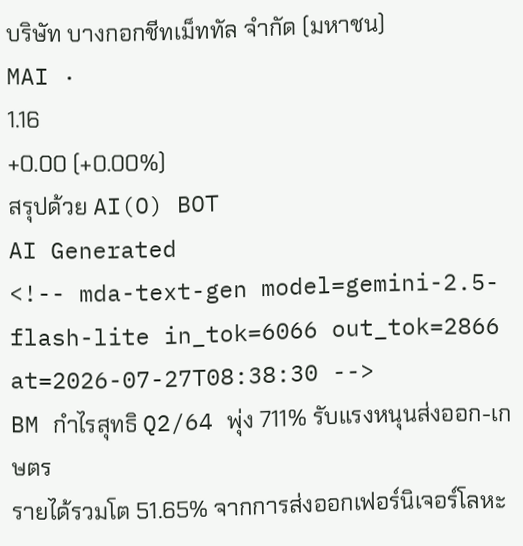บริษัท บางกอกชีทเม็ททัล จำกัด (มหาชน)
MAI ·
1.16
+0.00 (+0.00%)
สรุปด้วย AI(O) BOT
AI Generated
<!-- mda-text-gen model=gemini-2.5-flash-lite in_tok=6066 out_tok=2866 at=2026-07-27T08:38:30 -->
BM กำไรสุทธิ Q2/64 พุ่ง 711% รับแรงหนุนส่งออก-เกษตร
รายได้รวมโต 51.65% จากการส่งออกเฟอร์นิเจอร์โลหะ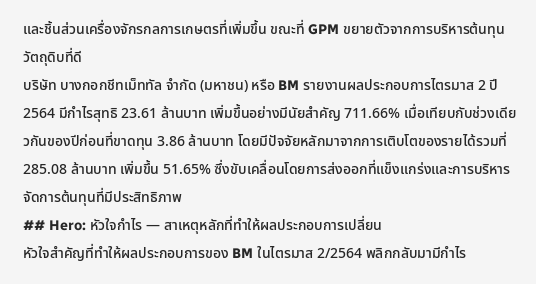และชิ้นส่วนเครื่องจักรกลการเกษตรที่เพิ่มขึ้น ขณะที่ GPM ขยายตัวจากการบริหารต้นทุนวัตถุดิบที่ดี
บริษัท บางกอกชีทเม็ททัล จำกัด (มหาชน) หรือ BM รายงานผลประกอบการไตรมาส 2 ปี 2564 มีกำไรสุทธิ 23.61 ล้านบาท เพิ่มขึ้นอย่างมีนัยสำคัญ 711.66% เมื่อเทียบกับช่วงเดียวกันของปีก่อนที่ขาดทุน 3.86 ล้านบาท โดยมีปัจจัยหลักมาจากการเติบโตของรายได้รวมที่ 285.08 ล้านบาท เพิ่มขึ้น 51.65% ซึ่งขับเคลื่อนโดยการส่งออกที่แข็งแกร่งและการบริหารจัดการต้นทุนที่มีประสิทธิภาพ
## Hero: หัวใจกำไร — สาเหตุหลักที่ทำให้ผลประกอบการเปลี่ยน
หัวใจสำคัญที่ทำให้ผลประกอบการของ BM ในไตรมาส 2/2564 พลิกกลับมามีกำไร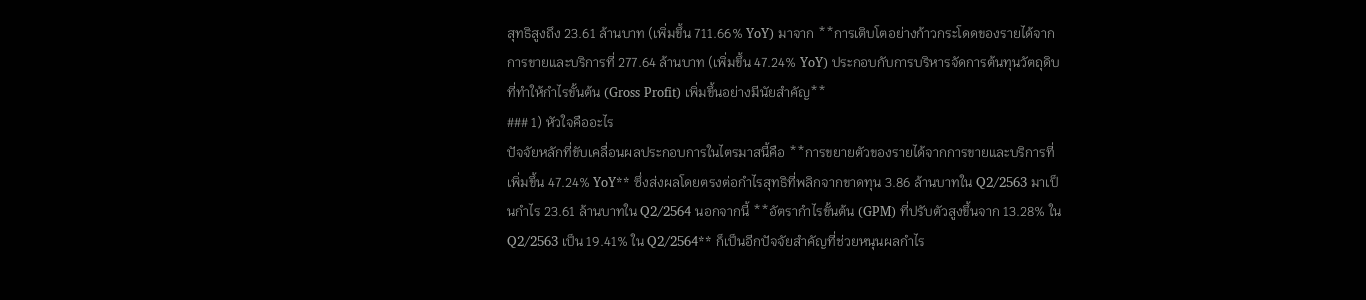สุทธิสูงถึง 23.61 ล้านบาท (เพิ่มขึ้น 711.66% YoY) มาจาก **การเติบโตอย่างก้าวกระโดดของรายได้จากการขายและบริการที่ 277.64 ล้านบาท (เพิ่มขึ้น 47.24% YoY) ประกอบกับการบริหารจัดการต้นทุนวัตถุดิบที่ทำให้กำไรขั้นต้น (Gross Profit) เพิ่มขึ้นอย่างมีนัยสำคัญ**
### 1) หัวใจคืออะไร
ปัจจัยหลักที่ขับเคลื่อนผลประกอบการในไตรมาสนี้คือ **การขยายตัวของรายได้จากการขายและบริการที่เพิ่มขึ้น 47.24% YoY** ซึ่งส่งผลโดยตรงต่อกำไรสุทธิที่พลิกจากขาดทุน 3.86 ล้านบาทใน Q2/2563 มาเป็นกำไร 23.61 ล้านบาทใน Q2/2564 นอกจากนี้ **อัตรากำไรขั้นต้น (GPM) ที่ปรับตัวสูงขึ้นจาก 13.28% ใน Q2/2563 เป็น 19.41% ใน Q2/2564** ก็เป็นอีกปัจจัยสำคัญที่ช่วยหนุนผลกำไร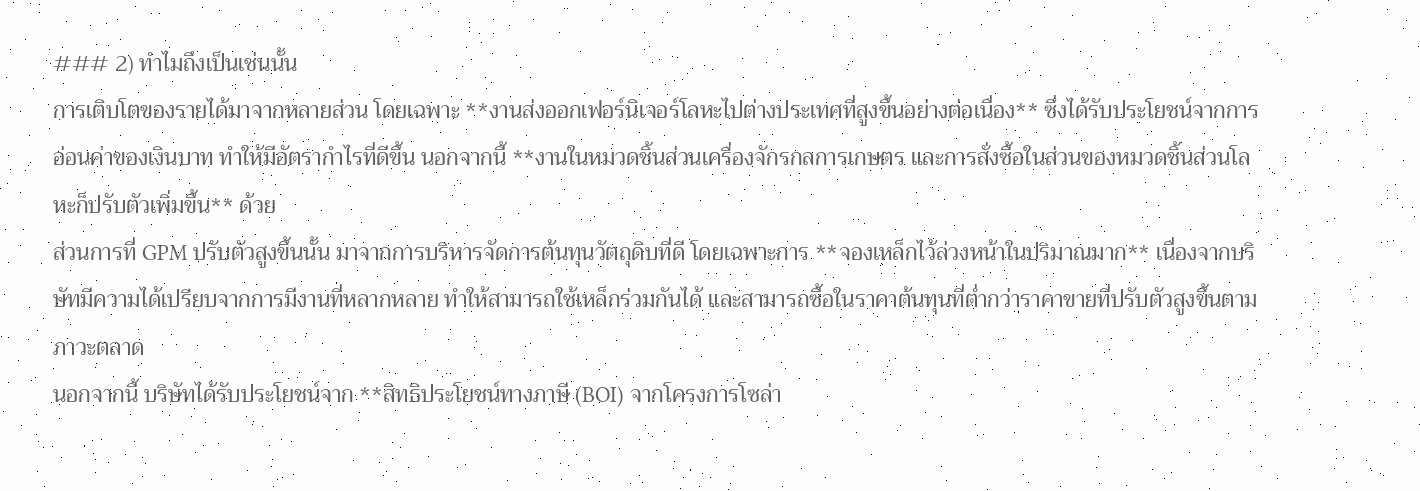### 2) ทำไมถึงเป็นเช่นนั้น
การเติบโตของรายได้มาจากหลายส่วน โดยเฉพาะ **งานส่งออกเฟอร์นิเจอร์โลหะไปต่างประเทศที่สูงขึ้นอย่างต่อเนื่อง** ซึ่งได้รับประโยชน์จากการอ่อนค่าของเงินบาท ทำให้มีอัตรากำไรที่ดีขึ้น นอกจากนี้ **งานในหมวดชิ้นส่วนเครื่องจักรกลการเกษตร และการสั่งซื้อในส่วนของหมวดชิ้นส่วนโลหะก็ปรับตัวเพิ่มขึ้น** ด้วย
ส่วนการที่ GPM ปรับตัวสูงขึ้นนั้น มาจากการบริหารจัดการต้นทุนวัตถุดิบที่ดี โดยเฉพาะการ **จองเหล็กไว้ล่วงหน้าในปริมาณมาก** เนื่องจากบริษัทมีความได้เปรียบจากการมีงานที่หลากหลาย ทำให้สามารถใช้เหล็กร่วมกันได้ และสามารถซื้อในราคาต้นทุนที่ต่ำกว่าราคาขายที่ปรับตัวสูงขึ้นตามภาวะตลาด
นอกจากนี้ บริษัทได้รับประโยชน์จาก **สิทธิประโยชน์ทางภาษี (BOI) จากโครงการโซล่า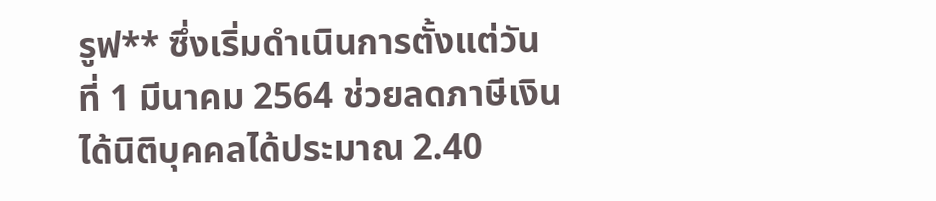รูฟ** ซึ่งเริ่มดำเนินการตั้งแต่วันที่ 1 มีนาคม 2564 ช่วยลดภาษีเงินได้นิติบุคคลได้ประมาณ 2.40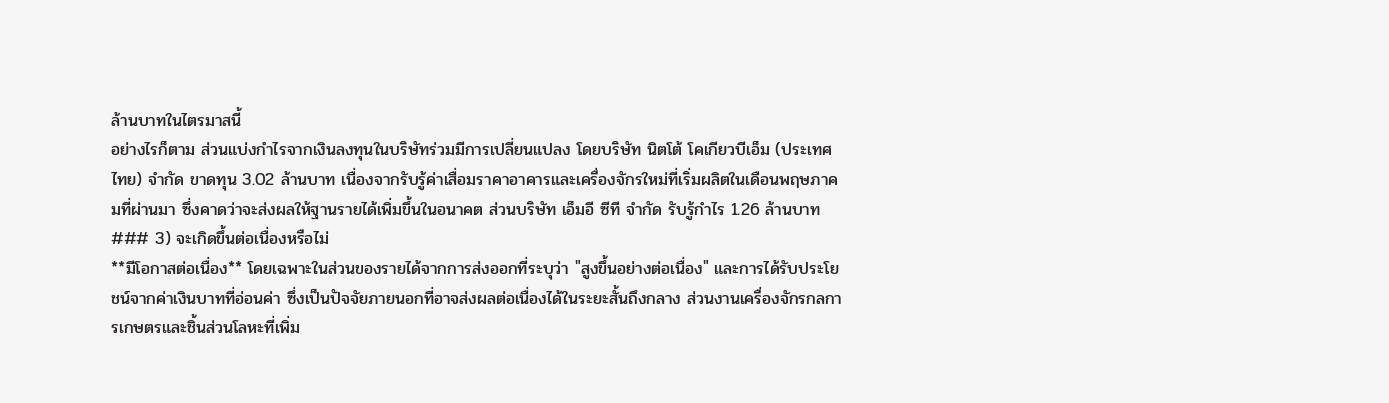ล้านบาทในไตรมาสนี้
อย่างไรก็ตาม ส่วนแบ่งกำไรจากเงินลงทุนในบริษัทร่วมมีการเปลี่ยนแปลง โดยบริษัท นิตโต้ โคเกียวบีเอ็ม (ประเทศไทย) จำกัด ขาดทุน 3.02 ล้านบาท เนื่องจากรับรู้ค่าเสื่อมราคาอาคารและเครื่องจักรใหม่ที่เริ่มผลิตในเดือนพฤษภาคมที่ผ่านมา ซึ่งคาดว่าจะส่งผลให้ฐานรายได้เพิ่มขึ้นในอนาคต ส่วนบริษัท เอ็มอี ซีที จำกัด รับรู้กำไร 1.26 ล้านบาท
### 3) จะเกิดขึ้นต่อเนื่องหรือไม่
**มีโอกาสต่อเนื่อง** โดยเฉพาะในส่วนของรายได้จากการส่งออกที่ระบุว่า "สูงขึ้นอย่างต่อเนื่อง" และการได้รับประโยชน์จากค่าเงินบาทที่อ่อนค่า ซึ่งเป็นปัจจัยภายนอกที่อาจส่งผลต่อเนื่องได้ในระยะสั้นถึงกลาง ส่วนงานเครื่องจักรกลการเกษตรและชิ้นส่วนโลหะที่เพิ่ม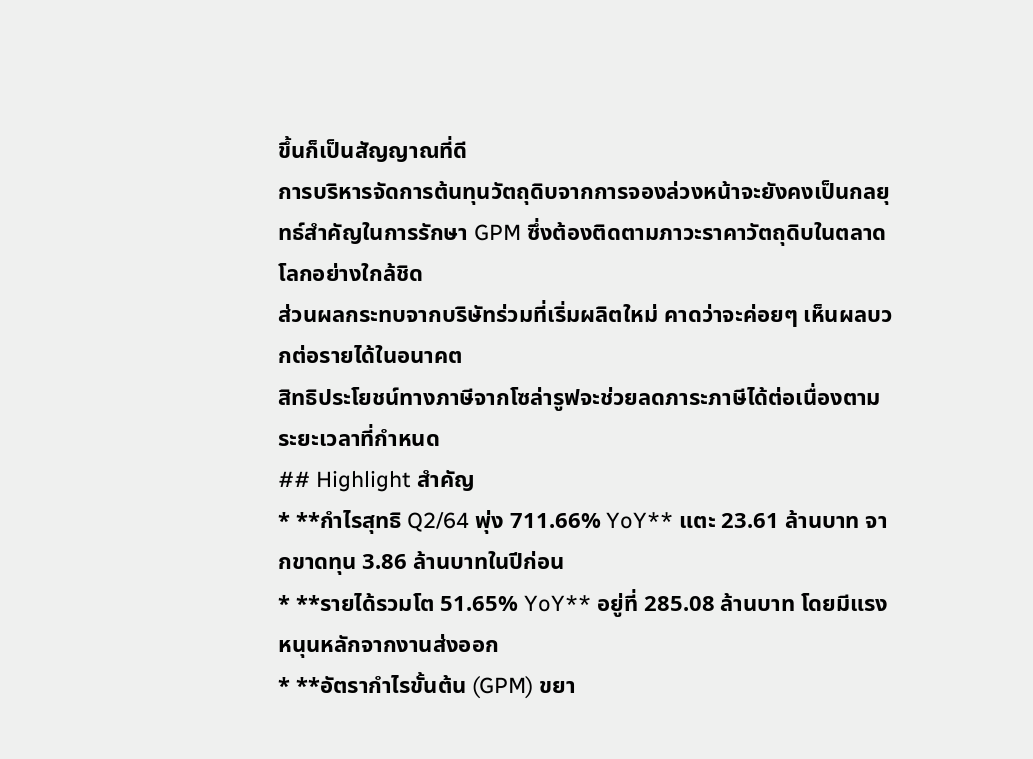ขึ้นก็เป็นสัญญาณที่ดี
การบริหารจัดการต้นทุนวัตถุดิบจากการจองล่วงหน้าจะยังคงเป็นกลยุทธ์สำคัญในการรักษา GPM ซึ่งต้องติดตามภาวะราคาวัตถุดิบในตลาดโลกอย่างใกล้ชิด
ส่วนผลกระทบจากบริษัทร่วมที่เริ่มผลิตใหม่ คาดว่าจะค่อยๆ เห็นผลบวกต่อรายได้ในอนาคต
สิทธิประโยชน์ทางภาษีจากโซล่ารูฟจะช่วยลดภาระภาษีได้ต่อเนื่องตามระยะเวลาที่กำหนด
## Highlight สำคัญ
* **กำไรสุทธิ Q2/64 พุ่ง 711.66% YoY** แตะ 23.61 ล้านบาท จากขาดทุน 3.86 ล้านบาทในปีก่อน
* **รายได้รวมโต 51.65% YoY** อยู่ที่ 285.08 ล้านบาท โดยมีแรงหนุนหลักจากงานส่งออก
* **อัตรากำไรขั้นต้น (GPM) ขยา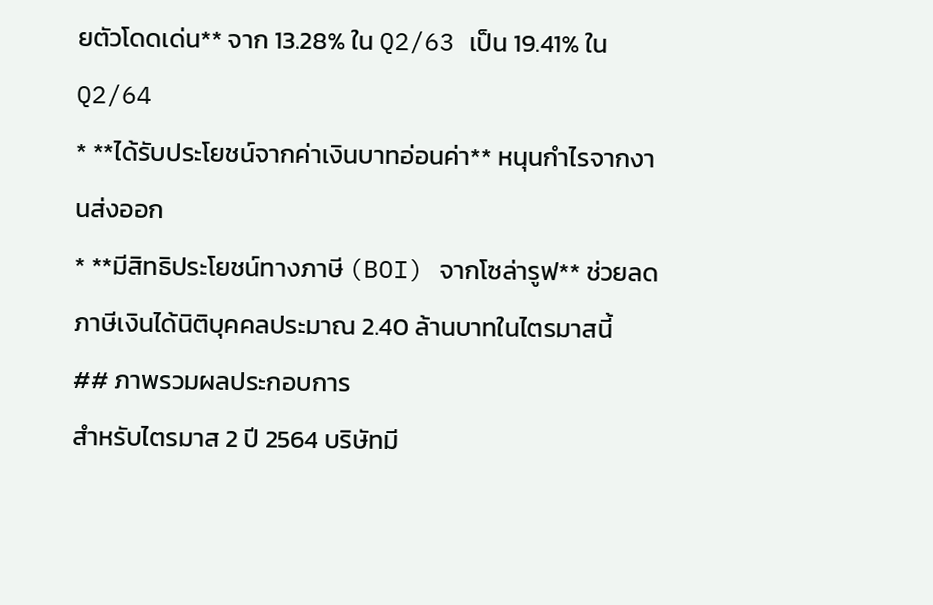ยตัวโดดเด่น** จาก 13.28% ใน Q2/63 เป็น 19.41% ใน Q2/64
* **ได้รับประโยชน์จากค่าเงินบาทอ่อนค่า** หนุนกำไรจากงานส่งออก
* **มีสิทธิประโยชน์ทางภาษี (BOI) จากโซล่ารูฟ** ช่วยลดภาษีเงินได้นิติบุคคลประมาณ 2.40 ล้านบาทในไตรมาสนี้
## ภาพรวมผลประกอบการ
สำหรับไตรมาส 2 ปี 2564 บริษัทมี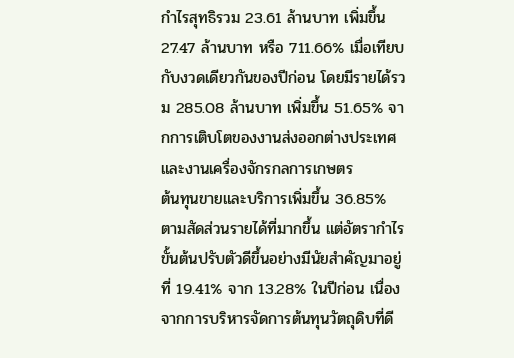กำไรสุทธิรวม 23.61 ล้านบาท เพิ่มขึ้น 27.47 ล้านบาท หรือ 711.66% เมื่อเทียบกับงวดเดียวกันของปีก่อน โดยมีรายได้รวม 285.08 ล้านบาท เพิ่มขึ้น 51.65% จากการเติบโตของงานส่งออกต่างประเทศและงานเครื่องจักรกลการเกษตร
ต้นทุนขายและบริการเพิ่มขึ้น 36.85% ตามสัดส่วนรายได้ที่มากขึ้น แต่อัตรากำไรขั้นต้นปรับตัวดีขึ้นอย่างมีนัยสำคัญมาอยู่ที่ 19.41% จาก 13.28% ในปีก่อน เนื่องจากการบริหารจัดการต้นทุนวัตถุดิบที่ดี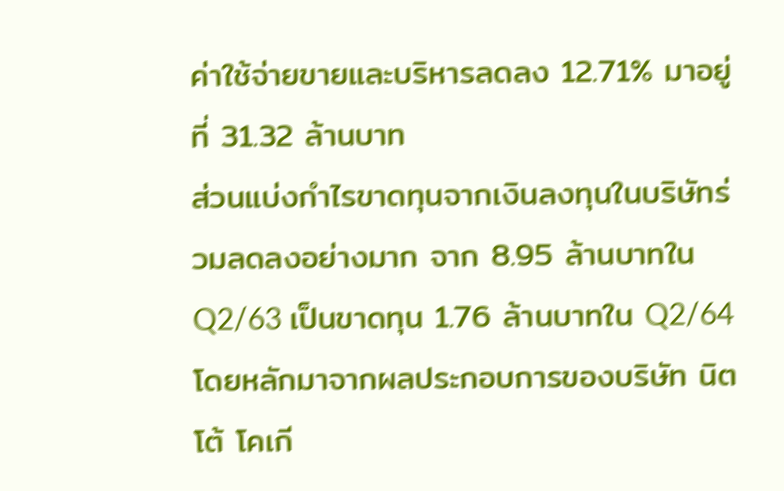ค่าใช้จ่ายขายและบริหารลดลง 12.71% มาอยู่ที่ 31.32 ล้านบาท
ส่วนแบ่งกำไรขาดทุนจากเงินลงทุนในบริษัทร่วมลดลงอย่างมาก จาก 8.95 ล้านบาทใน Q2/63 เป็นขาดทุน 1.76 ล้านบาทใน Q2/64 โดยหลักมาจากผลประกอบการของบริษัท นิตโต้ โคเกี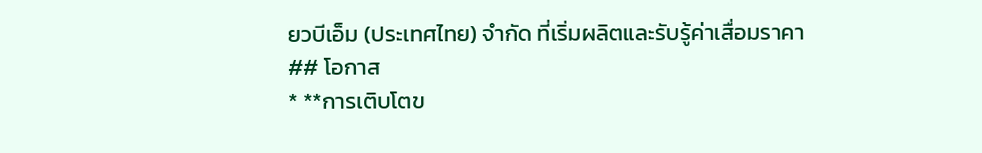ยวบีเอ็ม (ประเทศไทย) จำกัด ที่เริ่มผลิตและรับรู้ค่าเสื่อมราคา
## โอกาส
* **การเติบโตข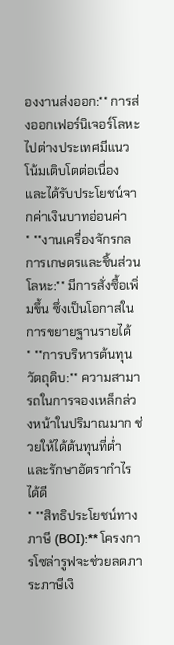องงานส่งออก:** การส่งออกเฟอร์นิเจอร์โลหะไปต่างประเทศมีแนวโน้มเติบโตต่อเนื่อง และได้รับประโยชน์จากค่าเงินบาทอ่อนค่า
* **งานเครื่องจักรกลการเกษตรและชิ้นส่วนโลหะ:** มีการสั่งซื้อเพิ่มขึ้น ซึ่งเป็นโอกาสในการขยายฐานรายได้
* **การบริหารต้นทุนวัตถุดิบ:** ความสามารถในการจองเหล็กล่วงหน้าในปริมาณมาก ช่วยให้ได้ต้นทุนที่ต่ำและรักษาอัตรากำไรได้ดี
* **สิทธิประโยชน์ทางภาษี (BOI):** โครงการโซล่ารูฟจะช่วยลดภาระภาษีเงิ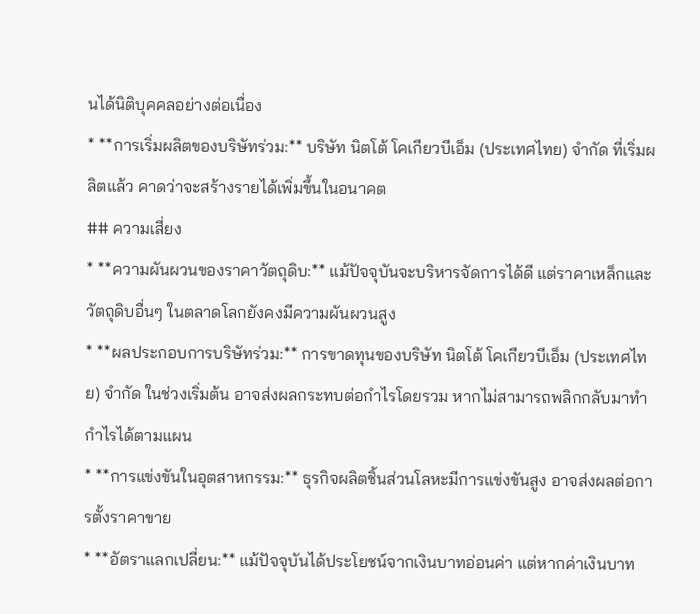นได้นิติบุคคลอย่างต่อเนื่อง
* **การเริ่มผลิตของบริษัทร่วม:** บริษัท นิตโต้ โคเกียวบีเอ็ม (ประเทศไทย) จำกัด ที่เริ่มผลิตแล้ว คาดว่าจะสร้างรายได้เพิ่มขึ้นในอนาคต
## ความเสี่ยง
* **ความผันผวนของราคาวัตถุดิบ:** แม้ปัจจุบันจะบริหารจัดการได้ดี แต่ราคาเหล็กและวัตถุดิบอื่นๆ ในตลาดโลกยังคงมีความผันผวนสูง
* **ผลประกอบการบริษัทร่วม:** การขาดทุนของบริษัท นิตโต้ โคเกียวบีเอ็ม (ประเทศไทย) จำกัด ในช่วงเริ่มต้น อาจส่งผลกระทบต่อกำไรโดยรวม หากไม่สามารถพลิกกลับมาทำกำไรได้ตามแผน
* **การแข่งขันในอุตสาหกรรม:** ธุรกิจผลิตชิ้นส่วนโลหะมีการแข่งขันสูง อาจส่งผลต่อการตั้งราคาขาย
* **อัตราแลกเปลี่ยน:** แม้ปัจจุบันได้ประโยชน์จากเงินบาทอ่อนค่า แต่หากค่าเงินบาท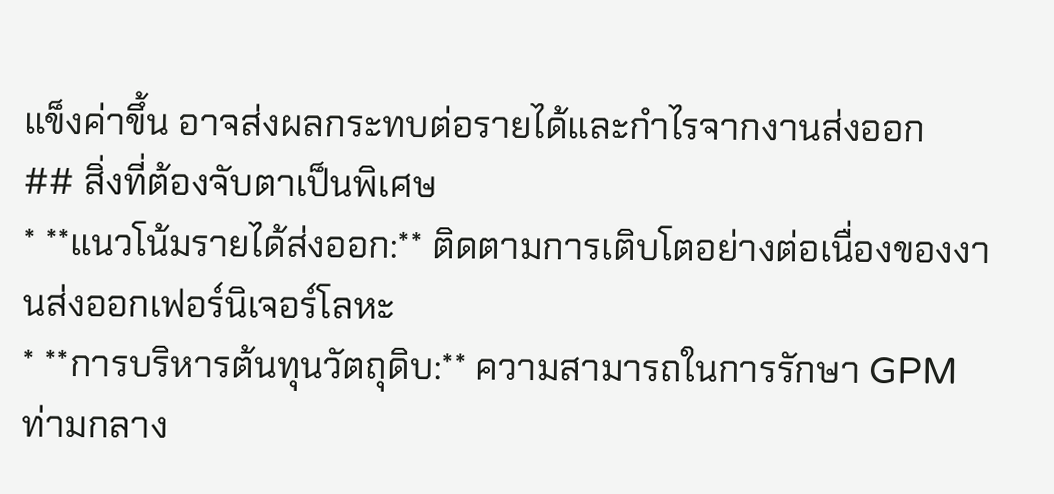แข็งค่าขึ้น อาจส่งผลกระทบต่อรายได้และกำไรจากงานส่งออก
## สิ่งที่ต้องจับตาเป็นพิเศษ
* **แนวโน้มรายได้ส่งออก:** ติดตามการเติบโตอย่างต่อเนื่องของงานส่งออกเฟอร์นิเจอร์โลหะ
* **การบริหารต้นทุนวัตถุดิบ:** ความสามารถในการรักษา GPM ท่ามกลาง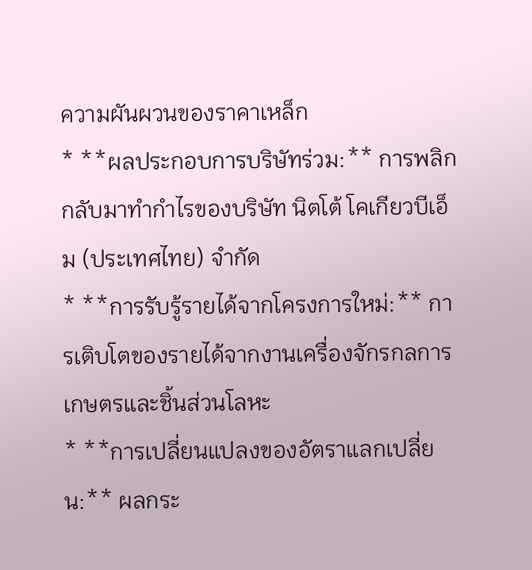ความผันผวนของราคาเหล็ก
* **ผลประกอบการบริษัทร่วม:** การพลิกกลับมาทำกำไรของบริษัท นิตโต้ โคเกียวบีเอ็ม (ประเทศไทย) จำกัด
* **การรับรู้รายได้จากโครงการใหม่:** การเติบโตของรายได้จากงานเครื่องจักรกลการเกษตรและชิ้นส่วนโลหะ
* **การเปลี่ยนแปลงของอัตราแลกเปลี่ยน:** ผลกระ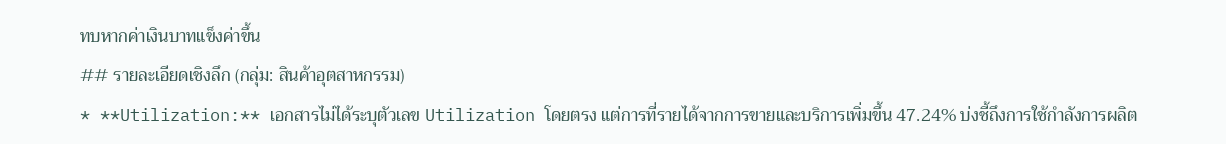ทบหากค่าเงินบาทแข็งค่าขึ้น
## รายละเอียดเชิงลึก (กลุ่ม: สินค้าอุตสาหกรรม)
* **Utilization:** เอกสารไม่ได้ระบุตัวเลข Utilization โดยตรง แต่การที่รายได้จากการขายและบริการเพิ่มขึ้น 47.24% บ่งชี้ถึงการใช้กำลังการผลิต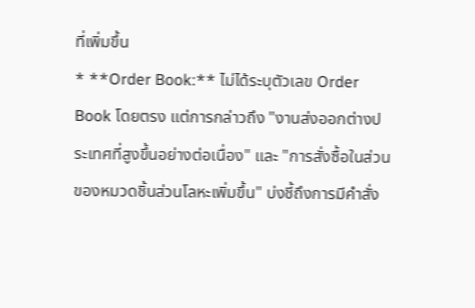ที่เพิ่มขึ้น
* **Order Book:** ไม่ได้ระบุตัวเลข Order Book โดยตรง แต่การกล่าวถึง "งานส่งออกต่างประเทศที่สูงขึ้นอย่างต่อเนื่อง" และ "การสั่งซื้อในส่วนของหมวดชิ้นส่วนโลหะเพิ่มขึ้น" บ่งชี้ถึงการมีคำสั่ง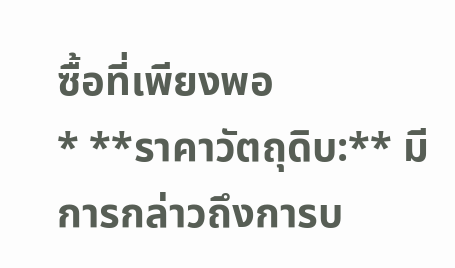ซื้อที่เพียงพอ
* **ราคาวัตถุดิบ:** มีการกล่าวถึงการบ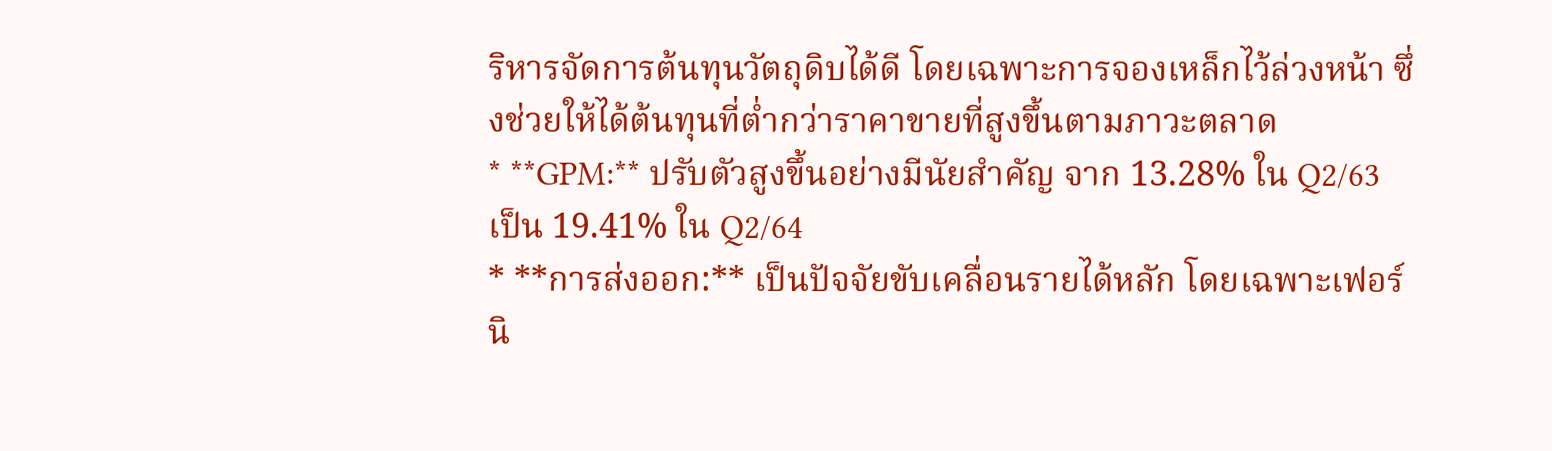ริหารจัดการต้นทุนวัตถุดิบได้ดี โดยเฉพาะการจองเหล็กไว้ล่วงหน้า ซึ่งช่วยให้ได้ต้นทุนที่ต่ำกว่าราคาขายที่สูงขึ้นตามภาวะตลาด
* **GPM:** ปรับตัวสูงขึ้นอย่างมีนัยสำคัญ จาก 13.28% ใน Q2/63 เป็น 19.41% ใน Q2/64
* **การส่งออก:** เป็นปัจจัยขับเคลื่อนรายได้หลัก โดยเฉพาะเฟอร์นิ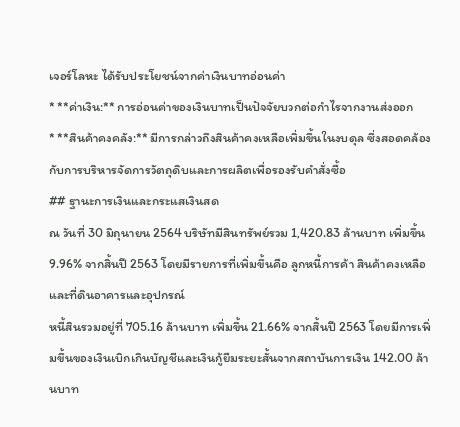เจอร์โลหะ ได้รับประโยชน์จากค่าเงินบาทอ่อนค่า
* **ค่าเงิน:** การอ่อนค่าของเงินบาทเป็นปัจจัยบวกต่อกำไรจากงานส่งออก
* **สินค้าคงคลัง:** มีการกล่าวถึงสินค้าคงเหลือเพิ่มขึ้นในงบดุล ซึ่งสอดคล้องกับการบริหารจัดการวัตถุดิบและการผลิตเพื่อรองรับคำสั่งซื้อ
## ฐานะการเงินและกระแสเงินสด
ณ วันที่ 30 มิถุนายน 2564 บริษัทมีสินทรัพย์รวม 1,420.83 ล้านบาท เพิ่มขึ้น 9.96% จากสิ้นปี 2563 โดยมีรายการที่เพิ่มขึ้นคือ ลูกหนี้การค้า สินค้าคงเหลือ และที่ดินอาคารและอุปกรณ์
หนี้สินรวมอยู่ที่ 705.16 ล้านบาท เพิ่มขึ้น 21.66% จากสิ้นปี 2563 โดยมีการเพิ่มขึ้นของเงินเบิกเกินบัญชีและเงินกู้ยืมระยะสั้นจากสถาบันการเงิน 142.00 ล้านบาท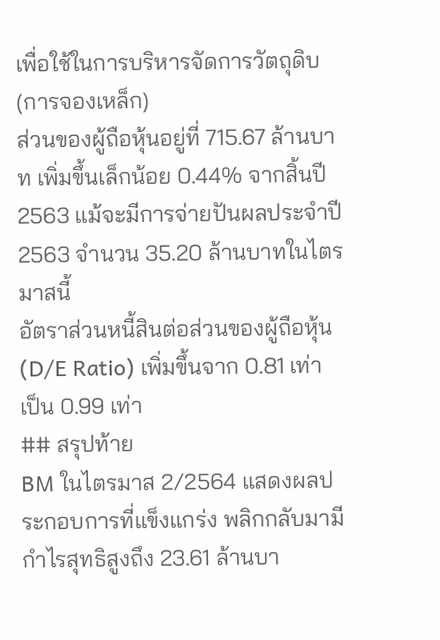เพื่อใช้ในการบริหารจัดการวัตถุดิบ (การจองเหล็ก)
ส่วนของผู้ถือหุ้นอยู่ที่ 715.67 ล้านบาท เพิ่มขึ้นเล็กน้อย 0.44% จากสิ้นปี 2563 แม้จะมีการจ่ายปันผลประจำปี 2563 จำนวน 35.20 ล้านบาทในไตรมาสนี้
อัตราส่วนหนี้สินต่อส่วนของผู้ถือหุ้น (D/E Ratio) เพิ่มขึ้นจาก 0.81 เท่า เป็น 0.99 เท่า
## สรุปท้าย
BM ในไตรมาส 2/2564 แสดงผลประกอบการที่แข็งแกร่ง พลิกกลับมามีกำไรสุทธิสูงถึง 23.61 ล้านบา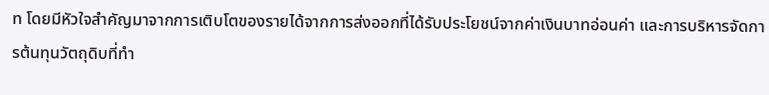ท โดยมีหัวใจสำคัญมาจากการเติบโตของรายได้จากการส่งออกที่ได้รับประโยชน์จากค่าเงินบาทอ่อนค่า และการบริหารจัดการต้นทุนวัตถุดิบที่ทำ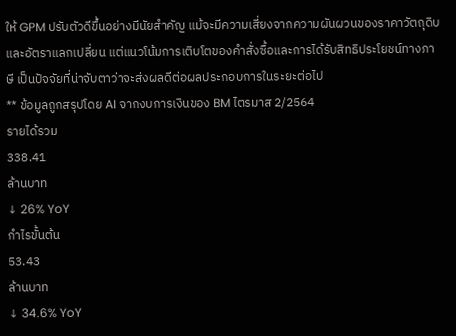ให้ GPM ปรับตัวดีขึ้นอย่างมีนัยสำคัญ แม้จะมีความเสี่ยงจากความผันผวนของราคาวัตถุดิบและอัตราแลกเปลี่ยน แต่แนวโน้มการเติบโตของคำสั่งซื้อและการได้รับสิทธิประโยชน์ทางภาษี เป็นปัจจัยที่น่าจับตาว่าจะส่งผลดีต่อผลประกอบการในระยะต่อไป
** ข้อมูลถูกสรุปโดย AI จากงบการเงินของ BM ไตรมาส 2/2564
รายได้รวม
338.41
ล้านบาท
↓ 26% YoY
กำไรขั้นต้น
53.43
ล้านบาท
↓ 34.6% YoY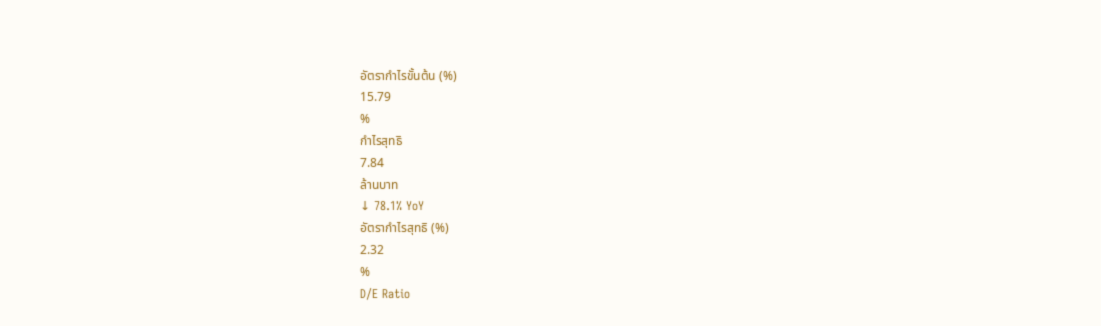อัตรากำไรขั้นต้น (%)
15.79
%
กำไรสุทธิ
7.84
ล้านบาท
↓ 78.1% YoY
อัตรากำไรสุทธิ (%)
2.32
%
D/E Ratio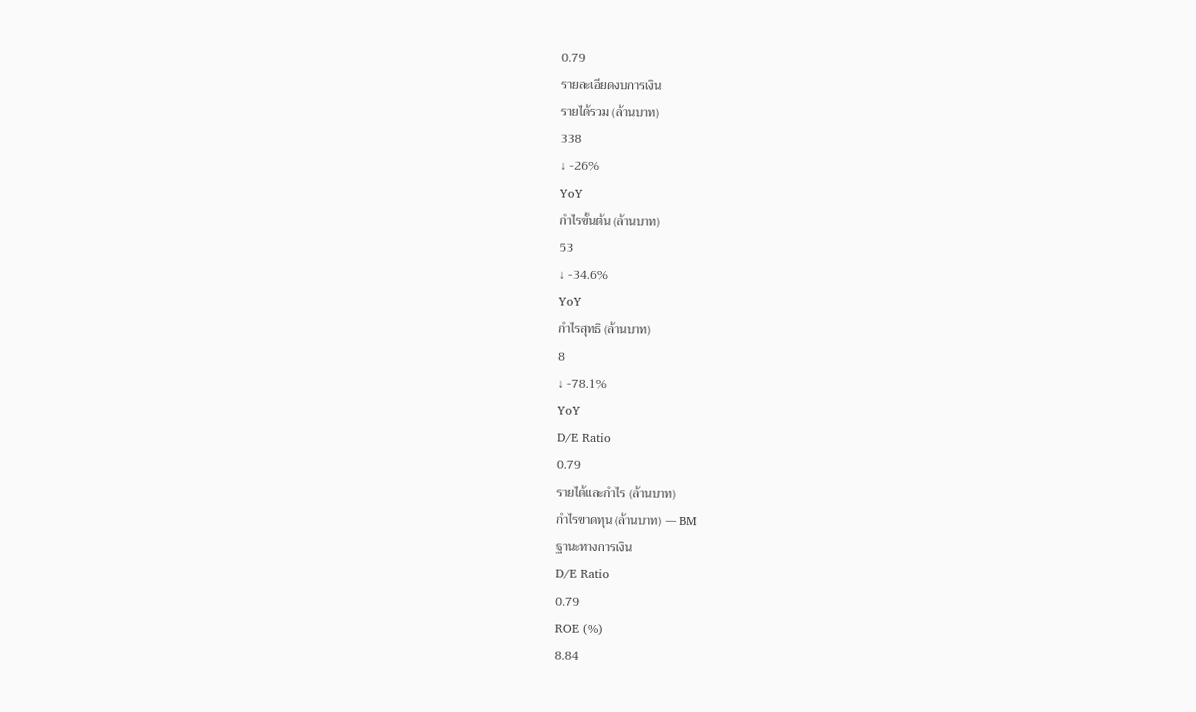0.79
รายละเอียดงบการเงิน
รายได้รวม (ล้านบาท)
338
↓ -26%
YoY
กำไรขั้นต้น (ล้านบาท)
53
↓ -34.6%
YoY
กำไรสุทธิ (ล้านบาท)
8
↓ -78.1%
YoY
D/E Ratio
0.79
รายได้และกำไร (ล้านบาท)
กำไรขาดทุน (ล้านบาท) — BM
ฐานะทางการเงิน
D/E Ratio
0.79
ROE (%)
8.84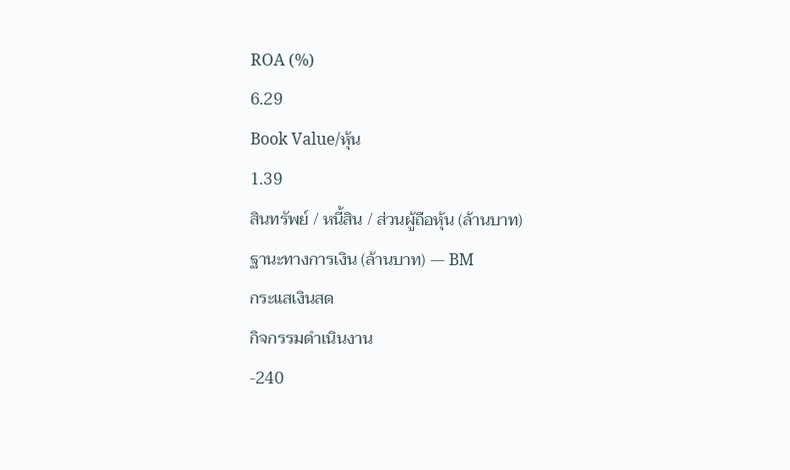ROA (%)
6.29
Book Value/หุ้น
1.39
สินทรัพย์ / หนี้สิน / ส่วนผู้ถือหุ้น (ล้านบาท)
ฐานะทางการเงิน (ล้านบาท) — BM
กระแสเงินสด
กิจกรรมดำเนินงาน
-240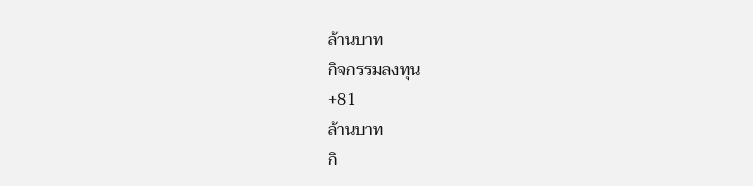ล้านบาท
กิจกรรมลงทุน
+81
ล้านบาท
กิ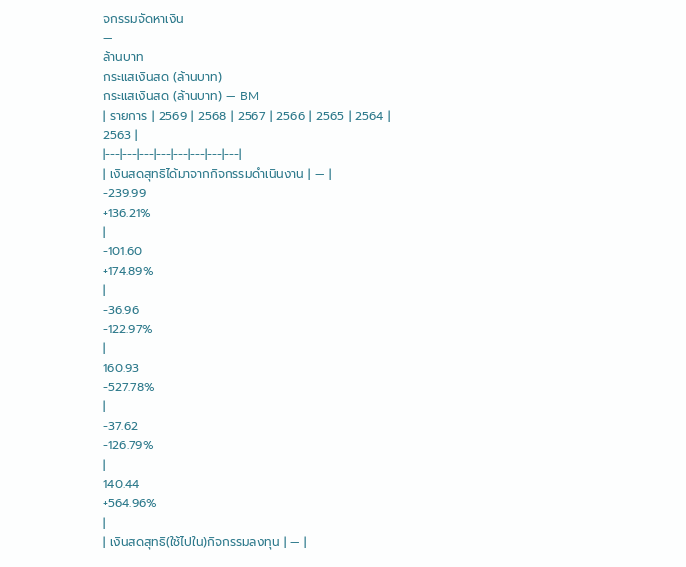จกรรมจัดหาเงิน
—
ล้านบาท
กระแสเงินสด (ล้านบาท)
กระแสเงินสด (ล้านบาท) — BM
| รายการ | 2569 | 2568 | 2567 | 2566 | 2565 | 2564 | 2563 |
|---|---|---|---|---|---|---|---|
| เงินสดสุทธิได้มาจากกิจกรรมดำเนินงาน | — |
-239.99
+136.21%
|
-101.60
+174.89%
|
-36.96
-122.97%
|
160.93
-527.78%
|
-37.62
-126.79%
|
140.44
+564.96%
|
| เงินสดสุทธิ(ใช้ไปใน)กิจกรรมลงทุน | — |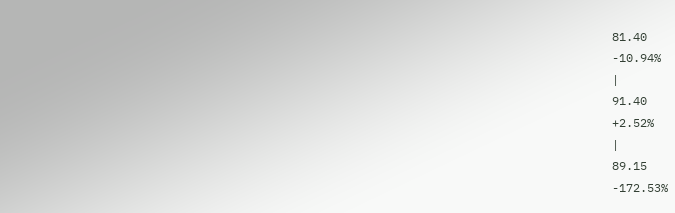81.40
-10.94%
|
91.40
+2.52%
|
89.15
-172.53%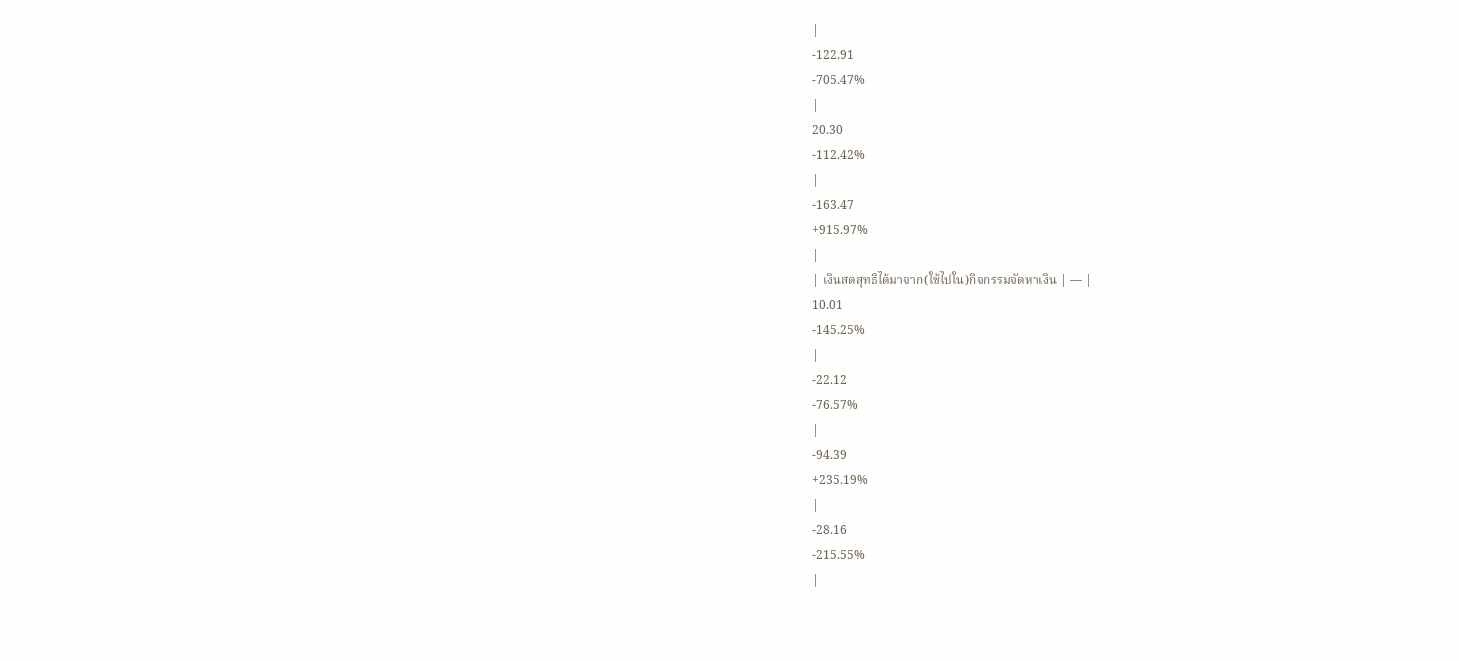|
-122.91
-705.47%
|
20.30
-112.42%
|
-163.47
+915.97%
|
| เงินสดสุทธิได้มาจาก(ใช้ไปใน)กิจกรรมจัดหาเงิน | — |
10.01
-145.25%
|
-22.12
-76.57%
|
-94.39
+235.19%
|
-28.16
-215.55%
|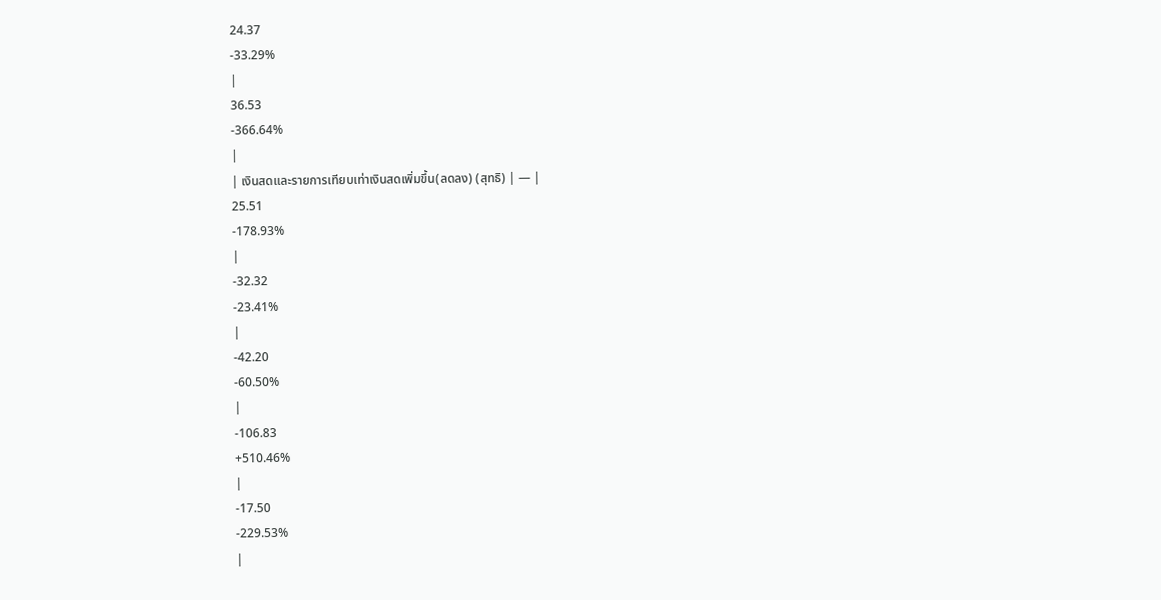24.37
-33.29%
|
36.53
-366.64%
|
| เงินสดและรายการเทียบเท่าเงินสดเพิ่มขึ้น(ลดลง) (สุทธิ) | — |
25.51
-178.93%
|
-32.32
-23.41%
|
-42.20
-60.50%
|
-106.83
+510.46%
|
-17.50
-229.53%
|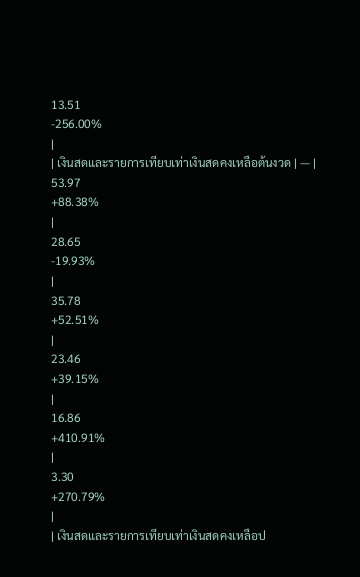13.51
-256.00%
|
| เงินสดและรายการเทียบเท่าเงินสดคงเหลือต้นงวด | — |
53.97
+88.38%
|
28.65
-19.93%
|
35.78
+52.51%
|
23.46
+39.15%
|
16.86
+410.91%
|
3.30
+270.79%
|
| เงินสดและรายการเทียบเท่าเงินสดคงเหลือป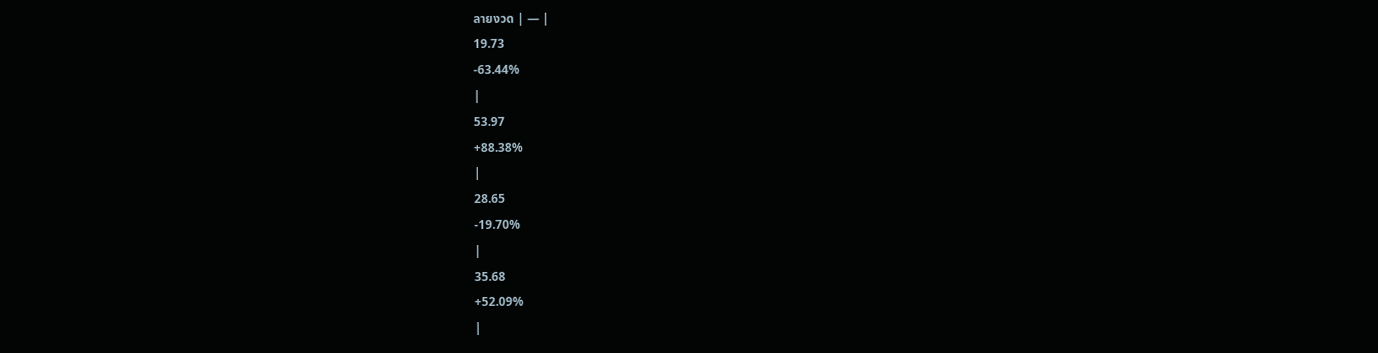ลายงวด | — |
19.73
-63.44%
|
53.97
+88.38%
|
28.65
-19.70%
|
35.68
+52.09%
|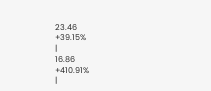23.46
+39.15%
|
16.86
+410.91%
|